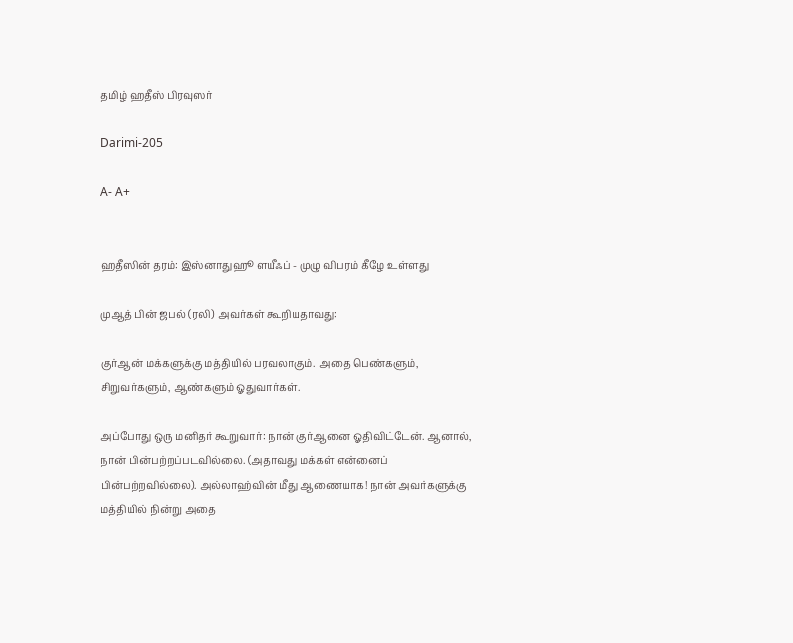தமிழ் ஹதீஸ் பிரவுஸர்

Darimi-205

A- A+


ஹதீஸின் தரம்: இஸ்னாதுஹூ ளயீஃப் - முழு விபரம் கீழே உள்ளது

முஆத் பின் ஜபல் (ரலி) அவர்கள் கூறியதாவது:

குர்ஆன் மக்களுக்கு மத்தியில் பரவலாகும். அதை பெண்களும், சிறுவர்களும், ஆண்களும் ஓதுவார்கள்.

அப்போது ஒரு மனிதர் கூறுவார்: நான் குர்ஆனை ஓதிவிட்டேன். ஆனால், நான் பின்பற்றப்படவில்லை. (அதாவது மக்கள் என்னைப் பின்பற்றவில்லை). அல்லாஹ்வின் மீது ஆணையாக! நான் அவர்களுக்கு மத்தியில் நின்று அதை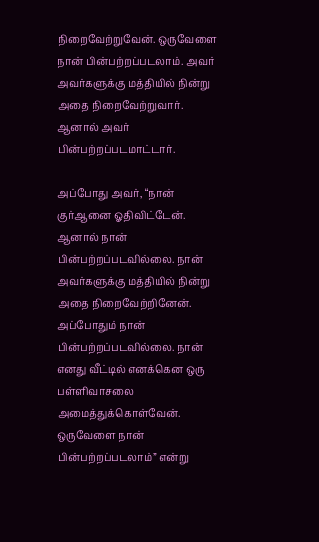நிறைவேற்றுவேன். ஒருவேளை நான் பின்பற்றப்படலாம். அவர் அவர்களுக்கு மத்தியில் நின்று அதை நிறைவேற்றுவார். ஆனால் அவர் பின்பற்றப்படமாட்டார்.

அப்போது அவர், “நான் குர்ஆனை ஓதிவிட்டேன். ஆனால் நான் பின்பற்றப்படவில்லை. நான் அவர்களுக்கு மத்தியில் நின்று அதை நிறைவேற்றினேன். அப்போதும் நான் பின்பற்றப்படவில்லை. நான் எனது வீட்டில் எனக்கென ஒரு பள்ளிவாசலை அமைத்துக்கொள்வேன். ஒருவேளை நான் பின்பற்றப்படலாம்” என்று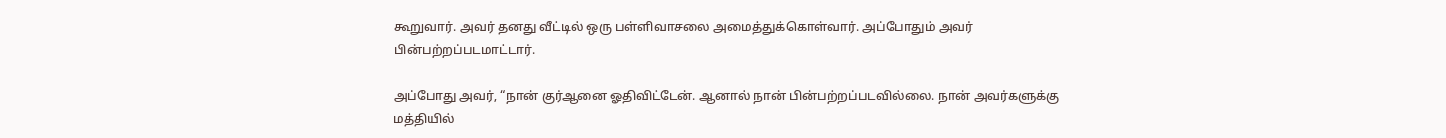கூறுவார். அவர் தனது வீட்டில் ஒரு பள்ளிவாசலை அமைத்துக்கொள்வார். அப்போதும் அவர் பின்பற்றப்படமாட்டார்.

அப்போது அவர், “நான் குர்ஆனை ஓதிவிட்டேன். ஆனால் நான் பின்பற்றப்படவில்லை. நான் அவர்களுக்கு மத்தியில்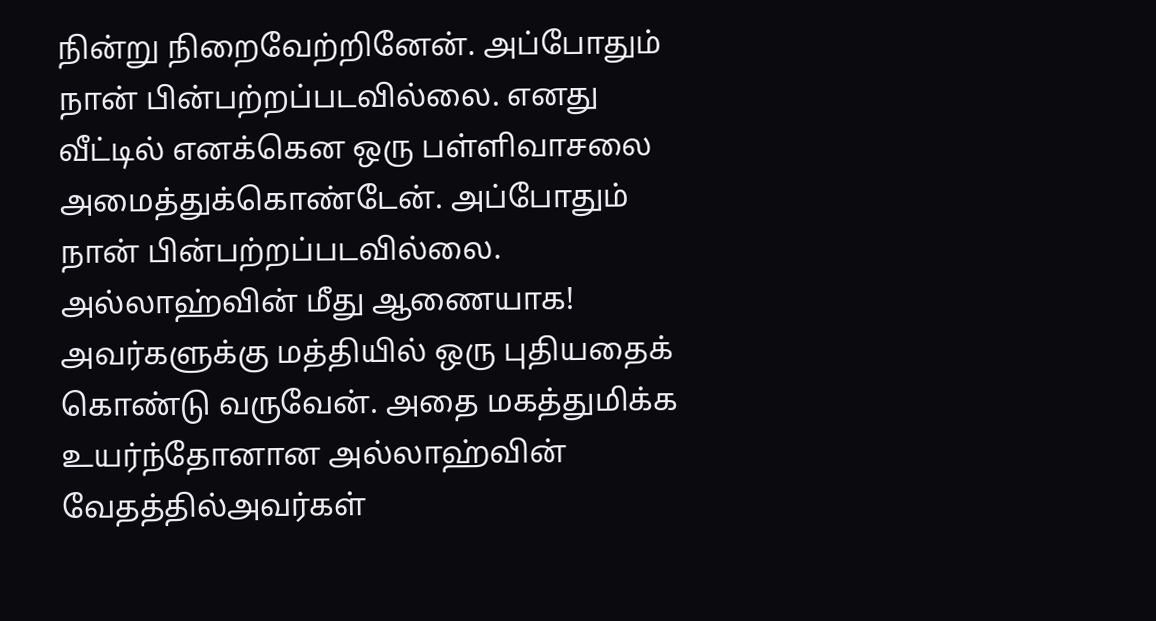நின்று நிறைவேற்றினேன். அப்போதும் நான் பின்பற்றப்படவில்லை. எனது வீட்டில் எனக்கென ஒரு பள்ளிவாசலை அமைத்துக்கொண்டேன். அப்போதும் நான் பின்பற்றப்படவில்லை. அல்லாஹ்வின் மீது ஆணையாக! அவர்களுக்கு மத்தியில் ஒரு புதியதைக் கொண்டு வருவேன். அதை மகத்துமிக்க உயர்ந்தோனான அல்லாஹ்வின் வேதத்தில்அவர்கள்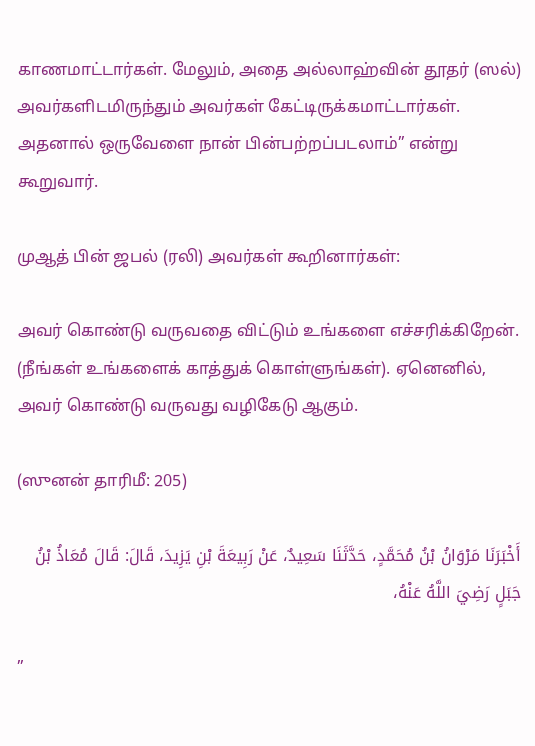காணமாட்டார்கள். மேலும், அதை அல்லாஹ்வின் தூதர் (ஸல்) அவர்களிடமிருந்தும் அவர்கள் கேட்டிருக்கமாட்டார்கள். அதனால் ஒருவேளை நான் பின்பற்றப்படலாம்” என்று கூறுவார்.

முஆத் பின் ஜபல் (ரலி) அவர்கள் கூறினார்கள்:

அவர் கொண்டு வருவதை விட்டும் உங்களை எச்சரிக்கிறேன். (நீங்கள் உங்களைக் காத்துக் கொள்ளுங்கள்). ஏனெனில், அவர் கொண்டு வருவது வழிகேடு ஆகும்.

(ஸுனன் தாரிமீ: 205)

أَخْبَرَنَا مَرْوَانُ بْنُ مُحَمَّدٍ، حَدَّثَنَا سَعِيدٌ، عَنْ رَبِيعَةَ بْنِ يَزِيدَ، قَالَ: قَالَ مُعَاذُ بْنُ جَبَلٍ رَضِيَ اللَّهُ عَنْهُ،

”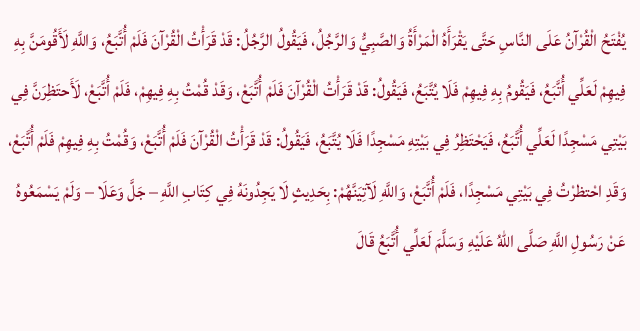يُفْتَحُ الْقُرْآنُ عَلَى النَّاسِ حَتَّى يَقْرَأَهُ الْمَرْأَةُ وَالصَّبِيُّ وَالرَّجُلُ، فَيَقُولُ الرَّجُلُ: قَدْ قَرَأْتُ الْقُرْآنَ فَلَمْ أُتَّبَعُ، وَاللَّهِ لَأَقُومَنَّ بِهِ فِيهِمْ لَعَلِّي أُتَّبَعُ، فَيَقُومُ بِهِ فِيهِمْ فَلَا يُتَّبَعُ، فَيَقُولُ: قَدْ قَرَأْتُ الْقُرْآنَ فَلَمْ أُتَّبَعْ، وَقَدْ قُمْتُ بِهِ فِيهِمْ، فَلَمْ أُتَّبَعْ، لَأَحتَظِرَنَّ فِي بَيْتِي مَسْجِدًا لَعَلِّي أُتَّبَعُ، فَيَحْتَظِرُ فِي بَيْتِهِ مَسْجِدًا فَلَا يُتَّبَعُ، فَيَقُولُ: قَدْ قَرَأْتُ الْقُرْآنَ فَلَمْ أُتَّبَعْ، وَقُمْتُ بِهِ فِيهِمْ فَلَمْ أُتَّبَعْ، وَقَدِ احْتظرْتُ فِي بَيْتِي مَسْجِدًا، فَلَمْ أُتَّبَعْ، وَاللَّهِ لَآتِيَنَّهُمْ: بِحَدِيثٍ لَا يَجِدُونَهُ فِي كِتَابِ اللَّهِ – جَلَّ وَعَلَا – وَلَمْ يَسْمَعُوهُ عَنْ رَسُولِ اللَّهِ صَلَّى اللهُ عَلَيْهِ وَسَلَّمَ لَعَلِّي أُتَّبَعُ قَالَ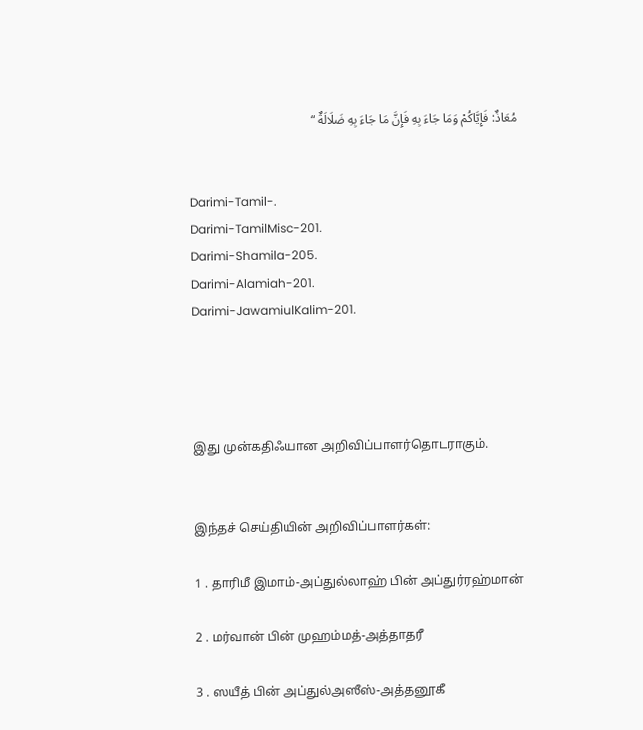مُعَاذٌ: فَإِيَّاكُمْ وَمَا جَاءَ بِهِ فَإِنَّ مَا جَاءَ بِهِ ضَلَالَةٌ “


Darimi-Tamil-.
Darimi-TamilMisc-201.
Darimi-Shamila-205.
Darimi-Alamiah-201.
Darimi-JawamiulKalim-201.




இது முன்கதிஃயான அறிவிப்பாளர்தொடராகும்.


இந்தச் செய்தியின் அறிவிப்பாளர்கள்:

1 . தாரிமீ இமாம்-அப்துல்லாஹ் பின் அப்துர்ரஹ்மான்

2 . மர்வான் பின் முஹம்மத்-அத்தாதரீ

3 . ஸயீத் பின் அப்துல்அஸீஸ்-அத்தனூகீ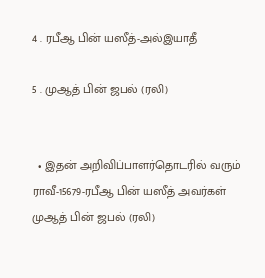4 . ரபீஆ பின் யஸீத்-அல்இயாதீ

5 . முஆத் பின் ஜபல் (ரலி)


  • இதன் அறிவிப்பாளர்தொடரில் வரும் ராவீ-15679-ரபீஆ பின் யஸீத் அவர்கள் முஆத் பின் ஜபல் (ரலி)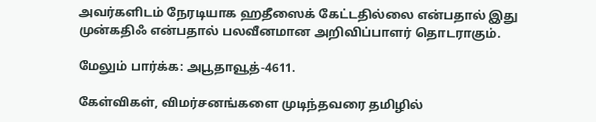அவர்களிடம் நேரடியாக ஹதீஸைக் கேட்டதில்லை என்பதால் இது முன்கதிஃ என்பதால் பலவீனமான அறிவிப்பாளர் தொடராகும்.

மேலும் பார்க்க: அபூதாவூத்-4611.

கேள்விகள், விமர்சனங்களை முடிந்தவரை தமிழில்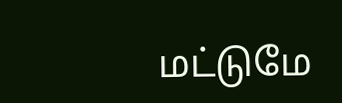மட்டுமே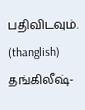பதிவிடவும். (thanglish) தங்கிலீஷ்-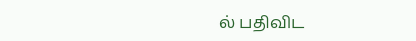ல் பதிவிட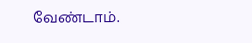வேண்டாம்.